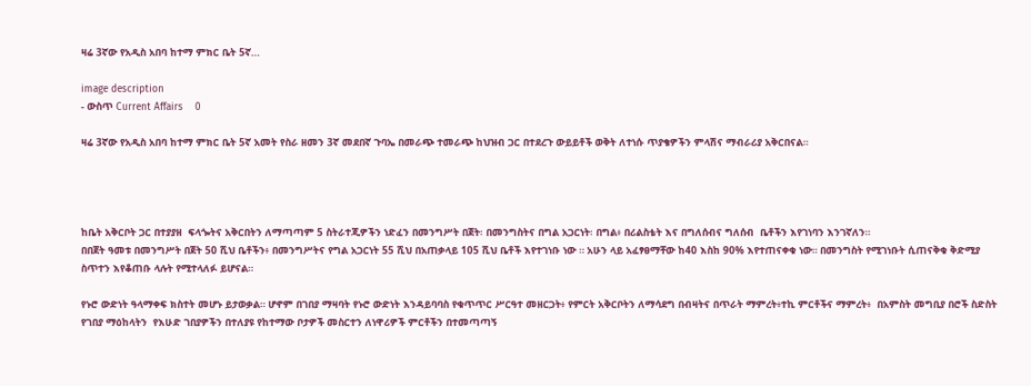ዛሬ 3ኛው የአዲስ አበባ ከተማ ምክር ቤት 5ኛ...

image description
- ውስጥ Current Affairs    0

ዛሬ 3ኛው የአዲስ አበባ ከተማ ምክር ቤት 5ኛ አመት የስራ ዘመን 3ኛ መደበኛ ጉባኤ በመራጭ ተመራጭ ከህዝብ ጋር በተደረጉ ውይይቶች ወቅት ለተነሱ ጥያቄዎችን ምላሽና ማብራሪያ አቅርበናል።




ከቤት አቅርቦት ጋር በተያያዘ  ፍላጐትና አቅርበትን ለማጣጣም 5 ስትራተጂዎችን ነድፈን በመንግሥት በጀት፡ በመንግስትና በግል አጋርነት፡ በግል፥ በሪልስቴት እና በግለሰብና ግለሰብ  ቤቶችን እየገነባን እንገኛለን።
በበጀት ዓመቱ በመንግሥት በጀት 50 ሺህ ቤቶችን፥ በመንግሥትና የግል አጋርነት 55 ሺህ በአጠቃላይ 105 ሺህ ቤቶች እየተገነቡ ነው ። አሁን ላይ አፈፃፀማቸው ከ40 እስከ 90% እየተጠናቀቁ ነው። በመንግስት የሚገነቡት ሲጠናቅቁ ቅድሚያ ስጥተን እየቆጠቡ ላሉት የሚተላለፉ ይሆናል።

የኑሮ ውድነት ዓላማቀፍ ክስተት መሆኑ ይታወቃል። ሆኖም በገበያ ማዛባት የኑሮ ውድነት እንዳይባባስ የቁጥጥር ሥርዓተ መዘርጋት፥ የምርት አቅርቦትን ለማሳደግ በብዛትና በጥራት ማምረት፥ተኪ ምርቶችና ማምረት፥  በአምስት መግቢያ በሮች ስድስት የገበያ ማዕከላትን  የእሁድ ገበያዎችን በተለያዩ የከተማው ቦታዎች መስርተን ለነዋሪዎች ምርቶችን በተመጣጣኝ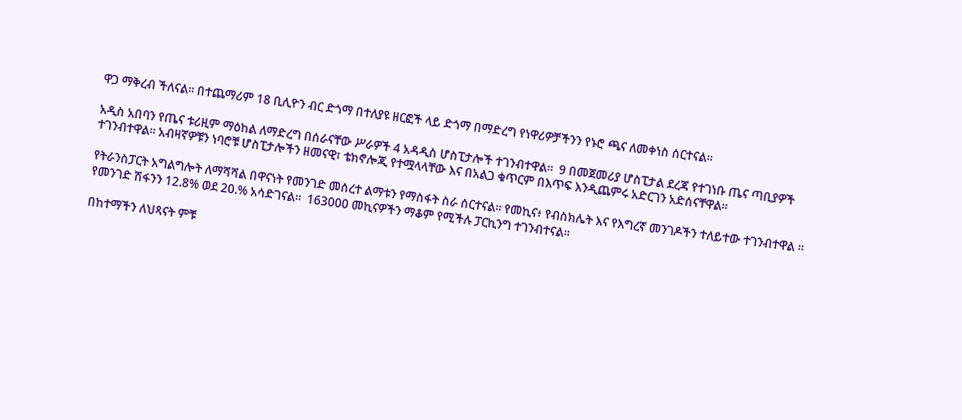ዋጋ ማቅረብ ችለናል። በተጨማሪም 18 ቢሊዮን ብር ድጎማ በተለያዩ ዘርፎች ላይ ድጎማ በማድረግ የነዋሪዎቻችንን የኑሮ ጫና ለመቀነስ ሰርተናል።

አዲስ አበባን የጤና ቱሪዚም ማዕከል ለማድረግ በሰራናቸው ሥራዎች 4 አዳዲስ ሆስፒታሎች ተገንብተዋል።  9 በመጀመሪያ ሆስፒታል ደረጃ የተገነቡ ጤና ጣቢያዎች ተገንብተዋል። አብዛኛዎቹን ነባሮቹ ሆስፒታሎችን ዘመናዊ፣ ቴክኖሎጂ የተሟላላቸው እና በአልጋ ቁጥርም በእጥፍ እንዲጨምሩ አድርገን አድሰናቸዋል።

የትራንስፓርት አግልግሎት ለማሻሻል በዋናነት የመንገድ መሰረተ ልማቱን የማስፋት ስራ ሰርተናል። የመኪና፥ የብስክሌት እና የእግረኛ መንገዶችን ተለይተው ተገንብተዋል ። የመንገድ ሽፋንን 12.8% ወደ 20.% አሳድገናል።  163000 መኪናዎችን ማቆም የሚችሉ ፓርኪንግ ተገንብተናል።

በከተማችን ለህጻናት ምቹ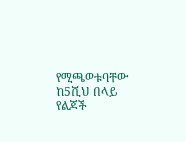የሚጫወቱባቸው ከ5ሺህ በላይ የልጆች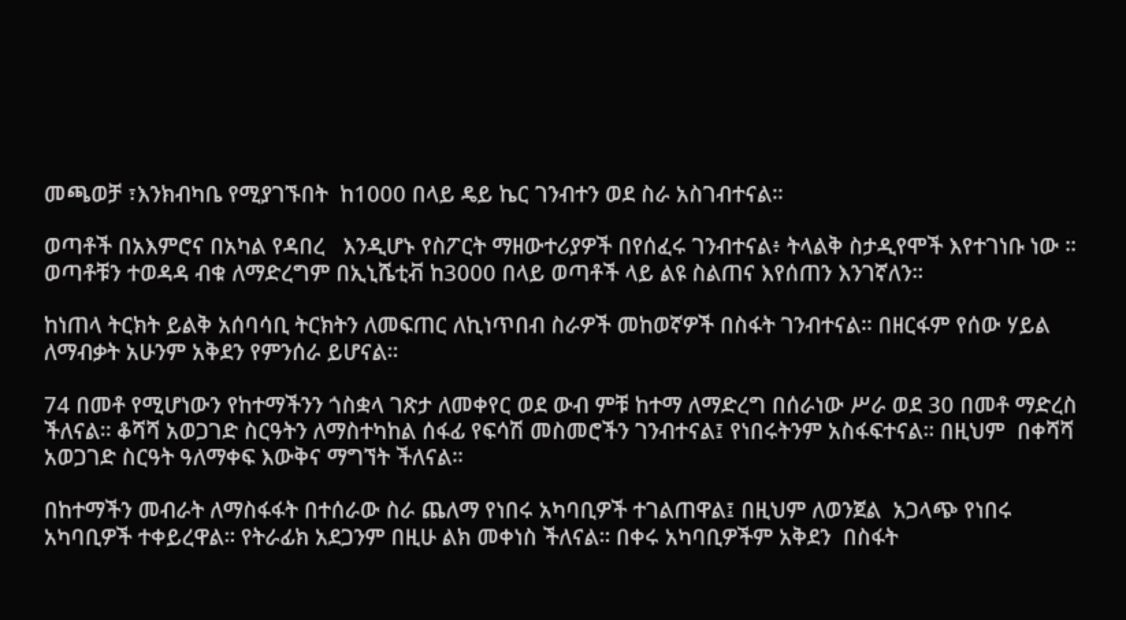መጫወቻ ፣እንክብካቤ የሚያገኙበት  ከ1000 በላይ ዴይ ኬር ገንብተን ወደ ስራ አስገብተናል።

ወጣቶች በአእምሮና በአካል የዳበረ   እንዲሆኑ የስፖርት ማዘውተሪያዎች በየሰፈሩ ገንብተናል፥ ትላልቅ ስታዲየሞች እየተገነቡ ነው ። ወጣቶቹን ተወዳዳ ብቁ ለማድረግም በኢኒሼቲቭ ከ3000 በላይ ወጣቶች ላይ ልዩ ስልጠና እየሰጠን እንገኛለን።

ከነጠላ ትርክት ይልቅ አሰባሳቢ ትርክትን ለመፍጠር ለኪነጥበብ ስራዎች መከወኛዎች በስፋት ገንብተናል። በዘርፋም የሰው ሃይል ለማብቃት አሁንም አቅደን የምንሰራ ይሆናል።

74 በመቶ የሚሆነውን የከተማችንን ጎስቋላ ገጽታ ለመቀየር ወደ ውብ ምቹ ከተማ ለማድረግ በሰራነው ሥራ ወደ 30 በመቶ ማድረስ ችለናል። ቆሻሻ አወጋገድ ስርዓትን ለማስተካከል ሰፋፊ የፍሳሽ መስመሮችን ገንብተናል፤ የነበሩትንም አስፋፍተናል። በዚህም  በቀሻሻ አወጋገድ ስርዓት ዓለማቀፍ እውቅና ማግኘት ችለናል።

በከተማችን መብራት ለማስፋፋት በተሰራው ስራ ጨለማ የነበሩ አካባቢዎች ተገልጠዋል፤ በዚህም ለወንጀል  አጋላጭ የነበሩ አካባቢዎች ተቀይረዋል። የትራፊክ አደጋንም በዚሁ ልክ መቀነስ ችለናል። በቀሩ አካባቢዎችም አቅደን  በስፋት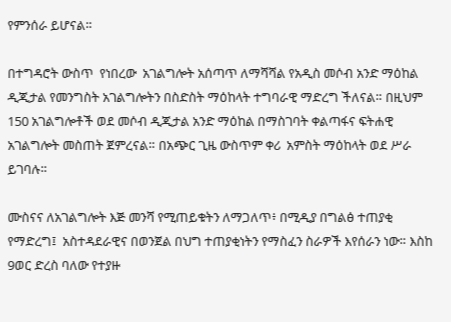የምንሰራ ይሆናል።

በተግዳሮት ውስጥ  የነበረው  አገልግሎት አሰጣጥ ለማሻሻል የአዲስ መሶብ አንድ ማዕከል ዲጂታል የመንግስት አገልግሎትን በስድስት ማዕከላት ተግባራዊ ማድረግ ችለናል። በዚህም 150 አገልግሎቶች ወደ መሶብ ዲጂታል አንድ ማዕከል በማስገባት ቀልጣፋና ፍትሐዊ አገልግሎት መስጠት ጀምረናል። በአጭር ጊዜ ውስጥም ቀሪ  አምስት ማዕከላት ወደ ሥራ ይገባሉ።

ሙስናና ለአገልግሎት እጅ መንሻ የሚጠይቁትን ለማጋለጥ፥ በሚዲያ በግልፅ ተጠያቂ የማድረግ፤  አስተዳደራዊና በወንጀል በህግ ተጠያቂነትን የማስፈን ስራዎች እየሰራን ነው። እስከ 9ወር ድረስ ባለው የተያዙ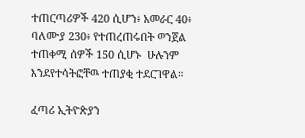ተጠርጣሪዎች 420 ሲሆን፥ አመራር 40፥ ባለሙያ 230፥ የተጠረጠሩበት ወንጀል ተጠቀሚ ሰዎች 150 ሲሆኑ  ሁሉንም እንደየተሳትፎቸዉ ተጠያቂ ተደርገዋል።

ፈጣሪ ኢትዮጵያን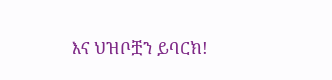እና ህዝቦቿን ይባርክ!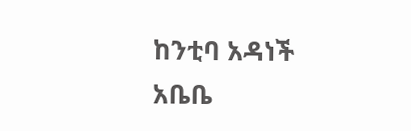ከንቲባ አዳነች አቤቤ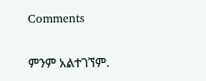Comments

ምንም አልተገኘም.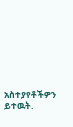አስተያየቶችዎን ይተዉት.